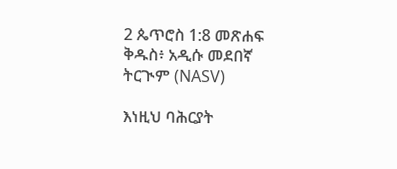2 ጴጥሮስ 1:8 መጽሐፍ ቅዱስ፥ አዲሱ መደበኛ ትርጒም (NASV)

እነዚህ ባሕርያት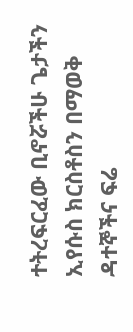ተትረፍርፈው ቢኖሯችሁ ጌታችን ኢየሱስ ክርስቶስን በማወቅ ዳተኞችና ፍሬ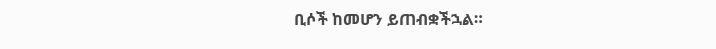ቢሶች ከመሆን ይጠብቋችኋል።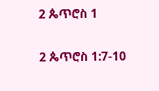2 ጴጥሮስ 1

2 ጴጥሮስ 1:7-10